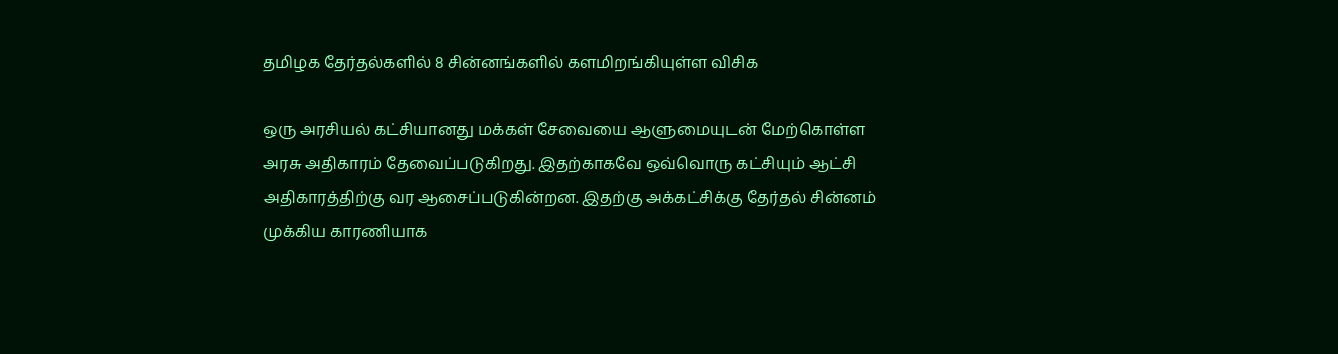தமிழக தேர்தல்களில் 8 சின்னங்களில் களமிறங்கியுள்ள விசிக

ஒரு அரசியல் கட்சியானது மக்கள் சேவையை ஆளுமையுடன் மேற்கொள்ள அரசு அதிகாரம் தேவைப்படுகிறது. இதற்காகவே ஒவ்வொரு கட்சியும் ஆட்சி அதிகாரத்திற்கு வர ஆசைப்படுகின்றன. இதற்கு அக்கட்சிக்கு தேர்தல் சின்னம் முக்கிய காரணியாக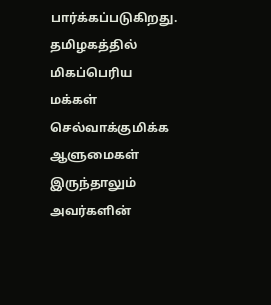பார்க்கப்படுகிறது. தமிழகத்தில் மிகப்பெரிய மக்கள் செல்வாக்குமிக்க ஆளுமைகள் இருந்தாலும் அவர்களின்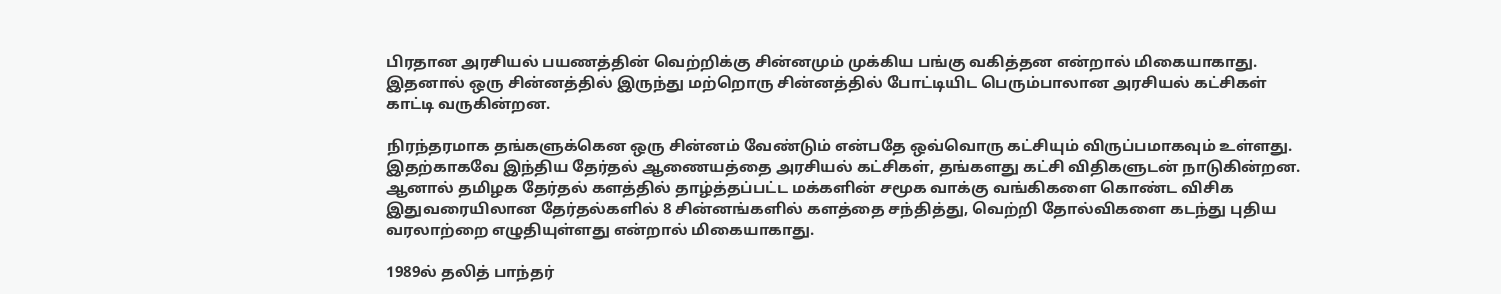பிரதான அரசியல் பயணத்தின் வெற்றிக்கு சின்னமும் முக்கிய பங்கு வகித்தன என்றால் மிகையாகாது.
இதனால் ஒரு சின்னத்தில் இருந்து மற்றொரு சின்னத்தில் போட்டியிட பெரும்பாலான அரசியல் கட்சிகள் காட்டி வருகின்றன.

நிரந்தரமாக தங்களுக்கென ஒரு சின்னம் வேண்டும் என்பதே ஒவ்வொரு கட்சியும் விருப்பமாகவும் உள்ளது. இதற்காகவே இந்திய தேர்தல் ஆணையத்தை அரசியல் கட்சிகள், தங்களது கட்சி விதிகளுடன் நாடுகின்றன. ஆனால் தமிழக தேர்தல் களத்தில் தாழ்த்தப்பட்ட மக்களின் சமூக வாக்கு வங்கிகளை கொண்ட விசிக இதுவரையிலான தேர்தல்களில் 8 சின்னங்களில் களத்தை சந்தித்து, வெற்றி தோல்விகளை கடந்து புதிய வரலாற்றை எழுதியுள்ளது என்றால் மிகையாகாது.

1989ல் தலித் பாந்தர்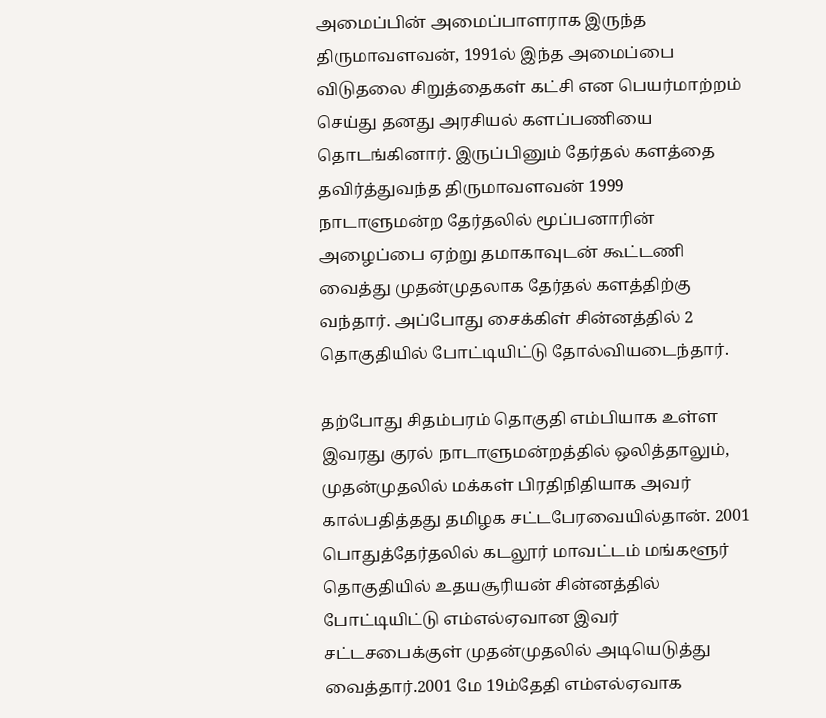அமைப்பின் அமைப்பாளராக இருந்த திருமாவளவன், 1991ல் இந்த அமைப்பை விடுதலை சிறுத்தைகள் கட்சி என பெயர்மாற்றம் செய்து தனது அரசியல் களப்பணியை தொடங்கினார். இருப்பினும் தேர்தல் களத்தை தவிர்த்துவந்த திருமாவளவன் 1999 நாடாளுமன்ற தேர்தலில் மூப்பனாரின் அழைப்பை ஏற்று தமாகாவுடன் கூட்டணி வைத்து முதன்முதலாக தேர்தல் களத்திற்கு வந்தார். அப்போது சைக்கிள் சின்னத்தில் 2 தொகுதியில் போட்டியிட்டு தோல்வியடைந்தார்.

தற்போது சிதம்பரம் தொகுதி எம்பியாக உள்ள இவரது குரல் நாடாளுமன்றத்தில் ஒலித்தாலும், முதன்முதலில் மக்கள் பிரதிநிதியாக அவர் கால்பதித்தது தமிழக சட்டபேரவையில்தான். 2001 பொதுத்தேர்தலில் கடலூர் மாவட்டம் மங்களூர் தொகுதியில் உதயசூரியன் சின்னத்தில் போட்டியிட்டு எம்எல்ஏவான இவர் சட்டசபைக்குள் முதன்முதலில் அடியெடுத்து வைத்தார்.2001 மே 19ம்தேதி எம்எல்ஏவாக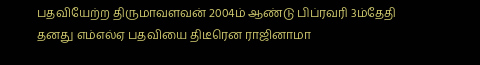பதவியேற்ற திருமாவளவன் 2004ம் ஆண்டு பிப்ரவரி 3ம்தேதி தனது எம்எல்ஏ பதவியை திடீரென ராஜினாமா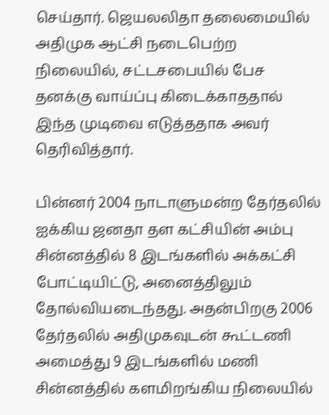செய்தார். ஜெயலலிதா தலைமையில் அதிமுக ஆட்சி நடைபெற்ற நிலையில், சட்டசபையில் பேச தனக்கு வாய்ப்பு கிடைக்காததால் இந்த முடிவை எடுத்ததாக அவர் தெரிவித்தார்.

பின்னர் 2004 நாடாளுமன்ற தேர்தலில் ஐக்கிய ஜனதா தள கட்சியின் அம்பு சின்னத்தில் 8 இடங்களில் அக்கட்சி போட்டியிட்டு, அனைத்திலும் தோல்வியடைந்தது. அதன்பிறகு 2006 தேர்தலில் அதிமுகவுடன் கூட்டணி அமைத்து 9 இடங்களில் மணி சின்னத்தில் களமிறங்கிய நிலையில்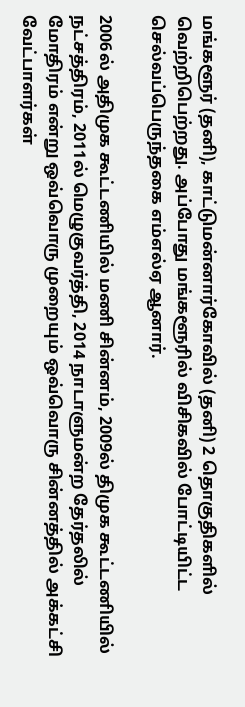மங்களூர் (தனி), காட்டுமன்னார்கோவில் (தனி) 2 தொகுதிகளில் வெற்றிபெற்றது. அப்போது மங்களூரில் விசிகவில் போட்டியிட்ட செல்வப்பெருந்தகை எம்எல்ஏ ஆனார்.

2006ல் அதிமுக கூட்டணியில் மணி சின்னம், 2009ல் திமுக கூட்டணியில் நட்சத்திரம், 2011ல் மெழுகுவர்த்தி, 2014 நாடாளுமன்ற தேர்தலில் மோதிரம் என்று ஒவ்வொரு முறையும் ஒவ்வொரு சின்னத்தில் அக்கட்சி வேட்பாளர்கள்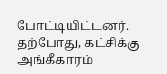போட்டியிட்டனர். தற்போது, கட்சிக்கு அங்கீகாரம்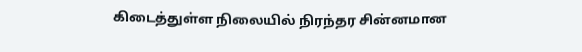கிடைத்துள்ள நிலையில் நிரந்தர சின்னமான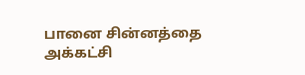பானை சின்னத்தை அக்கட்சி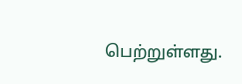பெற்றுள்ளது.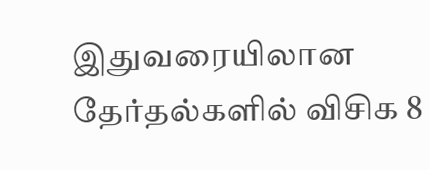இதுவரையிலான தேர்தல்களில் விசிக 8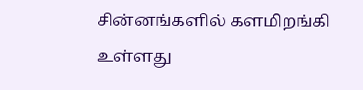சின்னங்களில் களமிறங்கி உள்ளது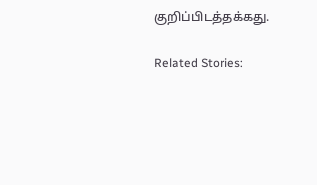குறிப்பிடத்தக்கது.

Related Stories: